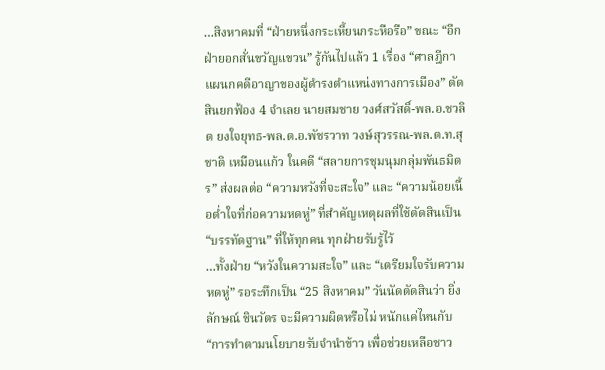…สิงหาคมที่ “ฝ่ายหนึ่งกระเหี้ยนกระหือรือ” ขณะ “อีกฝ่ายอกสั่นขวัญแขวน” รู้กันไปแล้ว 1 เรื่อง “ศาลฎีกาแผนกคดีอาญาของผู้ดำรงตำแหน่งทางการเมือง” ตัดสินยกฟ้อง 4 จำเลย นายสมชาย วงศ์สวัสดิ์-พล.อ.ชวลิต ยงใจยุทธ-พล.ต.อ.พัชรวาท วงษ์สุวรรณ-พล.ต.ท.สุชาติ เหมือนแก้ว ในคดี “สลายการชุมนุมกลุ่มพันธมิตร” ส่งผลต่อ “ความหวังที่จะสะใจ” และ “ความน้อยเนื้อต่ำใจที่ก่อความหดหู่” ที่สำคัญเหตุผลที่ใช้ตัดสินเป็น “บรรทัดฐาน” ที่ให้ทุกคน ทุกฝ่ายรับรู้ไว้
…ทั้งฝ่าย “หวังในความสะใจ” และ “เตรียมใจรับความหดหู่” รอระทึกเป็น “25 สิงหาคม” วันนัดตัดสินว่า ยิ่งลักษณ์ ชินวัตร จะมีความผิดหรือไม่ หนักแค่ไหนกับ “การทำตามนโยบายรับจำนำข้าว เพื่อช่วยเหลือชาว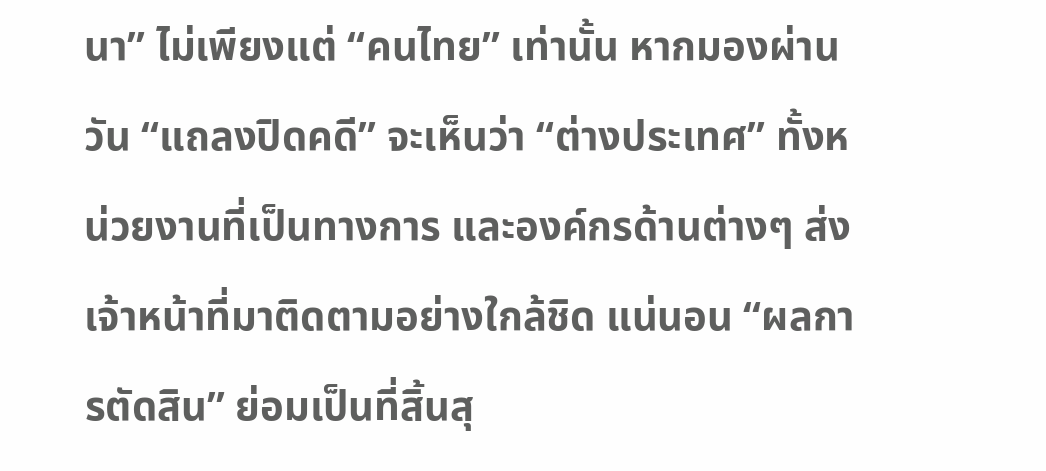นา” ไม่เพียงแต่ “คนไทย” เท่านั้น หากมองผ่านวัน “แถลงปิดคดี” จะเห็นว่า “ต่างประเทศ” ทั้งหน่วยงานที่เป็นทางการ และองค์กรด้านต่างๆ ส่งเจ้าหน้าที่มาติดตามอย่างใกล้ชิด แน่นอน “ผลการตัดสิน” ย่อมเป็นที่สิ้นสุ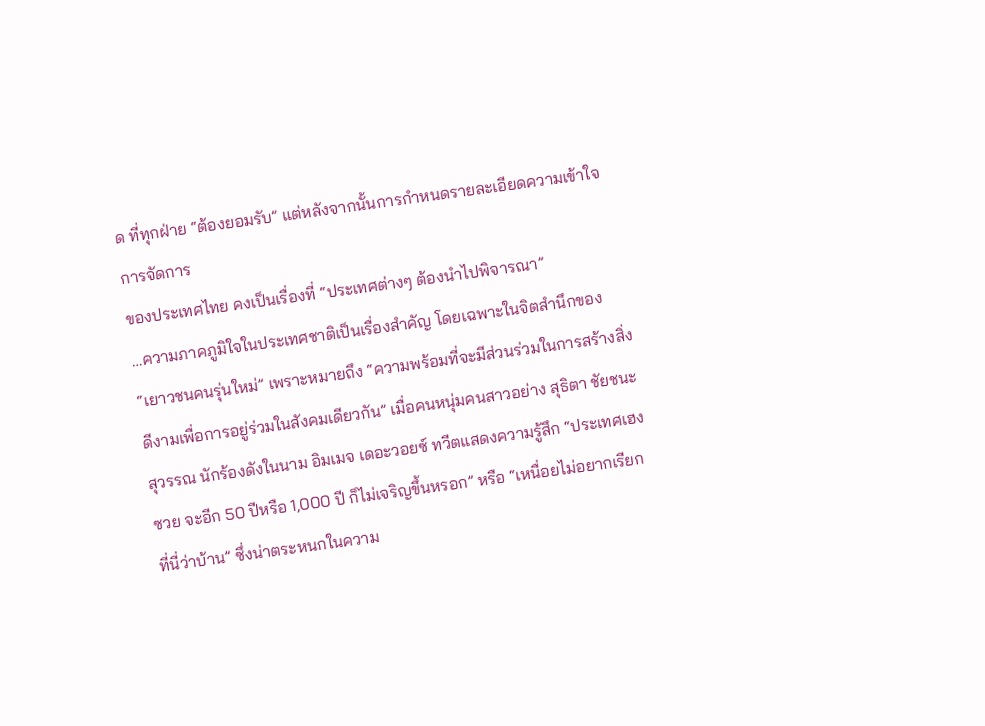ด ที่ทุกฝ่าย “ต้องยอมรับ” แต่หลังจากนั้นการกำหนดรายละเอียดความเข้าใจการจัดการ
ของประเทศไทย คงเป็นเรื่องที่ “ประเทศต่างๆ ต้องนำไปพิจารณา”
…ความภาคภูมิใจในประเทศชาติเป็นเรื่องสำคัญ โดยเฉพาะในจิตสำนึกของ “เยาวชนคนรุ่นใหม่” เพราะหมายถึง “ความพร้อมที่จะมีส่วนร่วมในการสร้างสิ่งดีงามเพื่อการอยู่ร่วมในสังคมเดียวกัน” เมื่อคนหนุ่มคนสาวอย่าง สุธิตา ชัยชนะสุวรรณ นักร้องดังในนาม อิมเมจ เดอะวอยซ์ ทวีตแสดงความรู้สึก “ประเทศเฮงซวย จะอีก 50 ปีหรือ 1,000 ปี ก็ไม่เจริญขึ้นหรอก” หรือ “เหนื่อยไม่อยากเรียกที่นี่ว่าบ้าน” ซึ่งน่าตระหนกในความ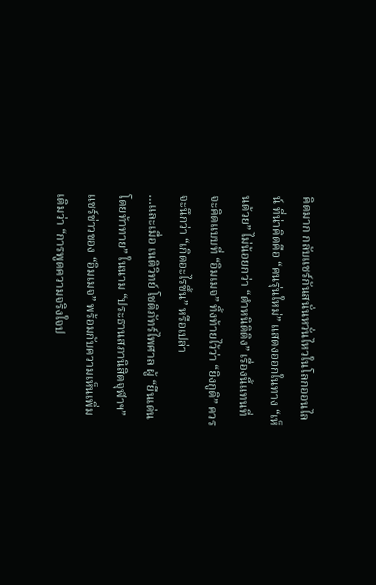คิดมาก กลับแชร์กันสนั่นหวั่นไหวในโลกออนไลน์ ที่น่าคิดคือ “คนรุ่นใหม่” แสดงออกในทาง “เห็นด้วย” ไม่น้อยกว่า “ตำหนิติติง” เรื่องนี้แทนที่จะคิดแบบที่ “อิมเมจ” ทิ้งท้ายไว้ว่า “ยิงกูดิ” ควรจะนึกว่า “เกิดอะไรขึ้น” หรือเปล่า
…และเมื่อ เนติวิทย์ โชติภัทร์ไพศาล ผู้ “ยืนเด่นโดยท้าทาย” ในนาม “ประธานสภานิสิตจุฬาฯ” แชร์ข่าวของ “อิมเมจ” พร้อมกับความเห็นเพิ่มเติมว่า “การพูดความจริงใจป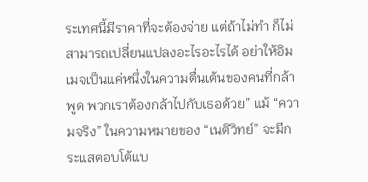ระเทศนี้มีราคาที่จะต้องจ่าย แต่ถ้าไม่ทำ ก็ไม่สามารถเปลี่ยนแปลงอะไรอะไรได้ อย่าให้อิมเมจเป็นแค่หนึ่งในความตื่นเต้นของคนที่กล้าพูด พวกเราต้องกล้าไปกับเธอด้วย” แม้ “ความจริง” ในความหมายของ “เนติวิทย์” จะมีกระแสตอบโต้แบ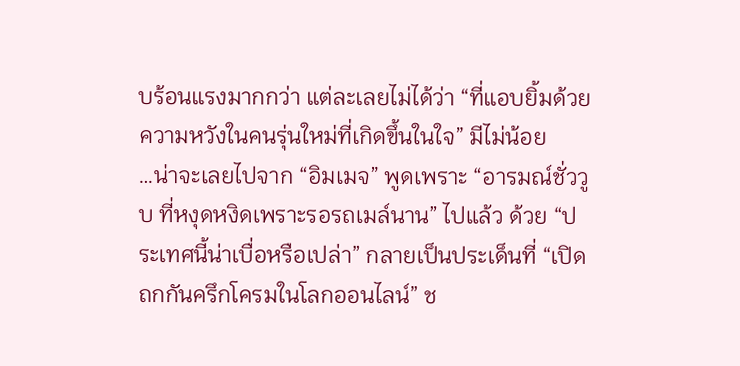บร้อนแรงมากกว่า แต่ละเลยไม่ได้ว่า “ที่แอบยิ้มด้วยความหวังในคนรุ่นใหม่ที่เกิดขึ้นในใจ” มีไม่น้อย
…น่าจะเลยไปจาก “อิมเมจ” พูดเพราะ “อารมณ์ชั่ววูบ ที่หงุดหงิดเพราะรอรถเมล์นาน” ไปแล้ว ด้วย “ประเทศนี้น่าเบื่อหรือเปล่า” กลายเป็นประเด็นที่ “เปิดถกกันครึกโครมในโลกออนไลน์” ช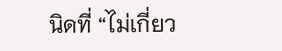นิดที่ “ไม่เกี่ยว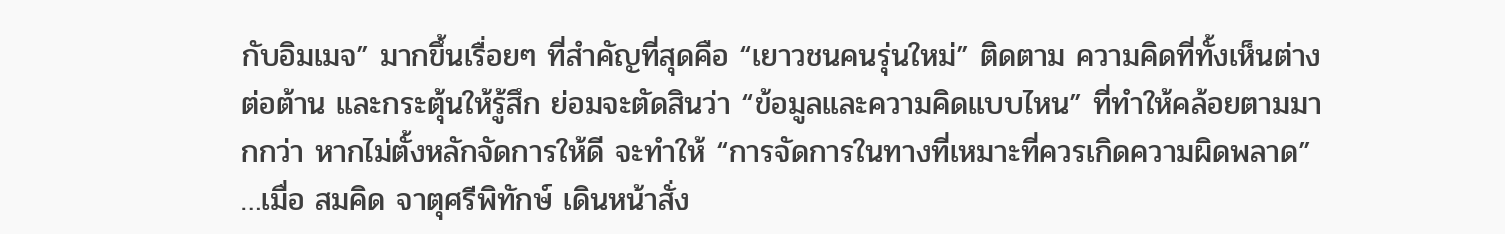กับอิมเมจ” มากขึ้นเรื่อยๆ ที่สำคัญที่สุดคือ “เยาวชนคนรุ่นใหม่” ติดตาม ความคิดที่ทั้งเห็นต่างต่อต้าน และกระตุ้นให้รู้สึก ย่อมจะตัดสินว่า “ข้อมูลและความคิดแบบไหน” ที่ทำให้คล้อยตามมากกว่า หากไม่ตั้งหลักจัดการให้ดี จะทำให้ “การจัดการในทางที่เหมาะที่ควรเกิดความผิดพลาด”
…เมื่อ สมคิด จาตุศรีพิทักษ์ เดินหน้าสั่ง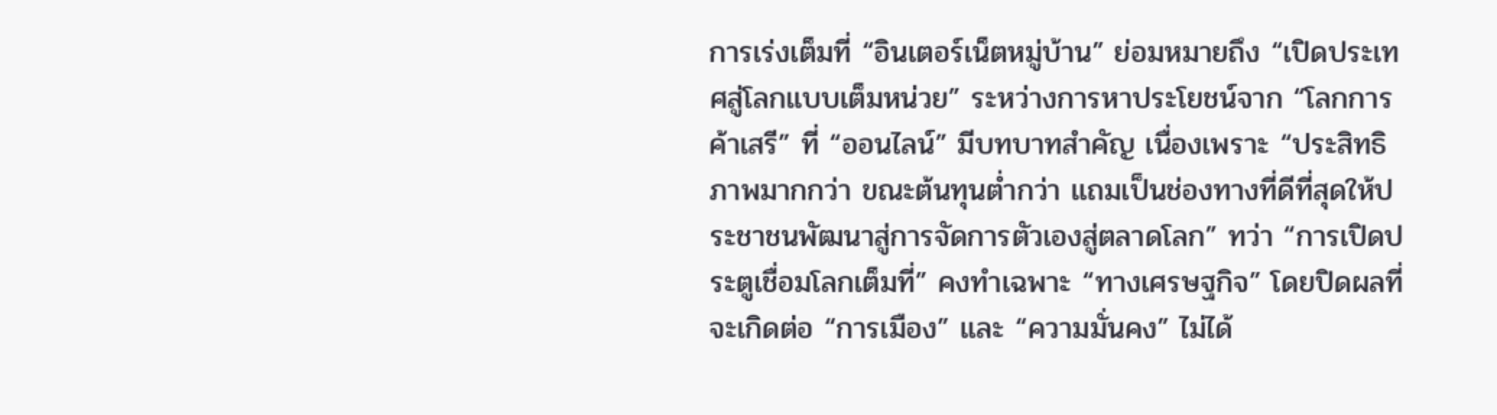การเร่งเต็มที่ “อินเตอร์เน็ตหมู่บ้าน” ย่อมหมายถึง “เปิดประเทศสู่โลกแบบเต็มหน่วย” ระหว่างการหาประโยชน์จาก “โลกการค้าเสรี” ที่ “ออนไลน์” มีบทบาทสำคัญ เนื่องเพราะ “ประสิทธิภาพมากกว่า ขณะต้นทุนต่ำกว่า แถมเป็นช่องทางที่ดีที่สุดให้ประชาชนพัฒนาสู่การจัดการตัวเองสู่ตลาดโลก” ทว่า “การเปิดประตูเชื่อมโลกเต็มที่” คงทำเฉพาะ “ทางเศรษฐกิจ” โดยปิดผลที่จะเกิดต่อ “การเมือง” และ “ความมั่นคง” ไม่ได้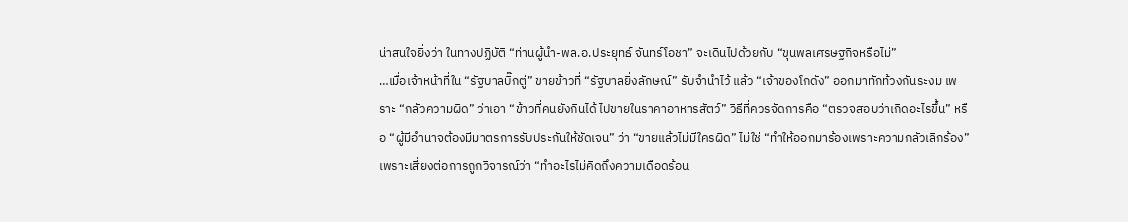น่าสนใจยิ่งว่า ในทางปฏิบัติ “ท่านผู้นำ-พล.อ.ประยุทธ์ จันทร์โอชา” จะเดินไปด้วยกับ “ขุนพลเศรษฐกิจหรือไม่”
…เมื่อเจ้าหน้าที่ใน “รัฐบาลบิ๊กตู่” ขายข้าวที่ “รัฐบาลยิ่งลักษณ์” รับจำนำไว้ แล้ว “เจ้าของโกดัง” ออกมาทักท้วงกันระงม เพราะ “กลัวความผิด” ว่าเอา “ข้าวที่คนยังกินได้ ไปขายในราคาอาหารสัตว์” วิธีที่ควรจัดการคือ “ตรวจสอบว่าเกิดอะไรขึ้น” หรือ “ผู้มีอำนาจต้องมีมาตรการรับประกันให้ชัดเจน” ว่า “ขายแล้วไม่มีใครผิด” ไม่ใช่ “ทำให้ออกมาร้องเพราะความกลัวเลิกร้อง” เพราะเสี่ยงต่อการถูกวิจารณ์ว่า “ทำอะไรไม่คิดถึงความเดือดร้อน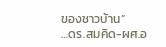ของชาวบ้าน”
…ดร.สมคิด-ผศ.อ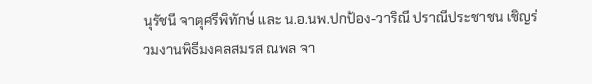นุรัชนี จาตุศรีพิทักษ์ และ น.อ.นพ.ปกป้อง-วาริณี ปราณีประชาชน เชิญร่วมงานพิธีมงคลสมรส ณพล จา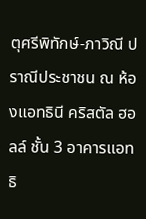ตุศรีพิทักษ์-ภาวิณี ปราณีประชาชน ณ ห้องแอทธินี คริสตัล ฮอลล์ ชั้น 3 อาคารแอทธิ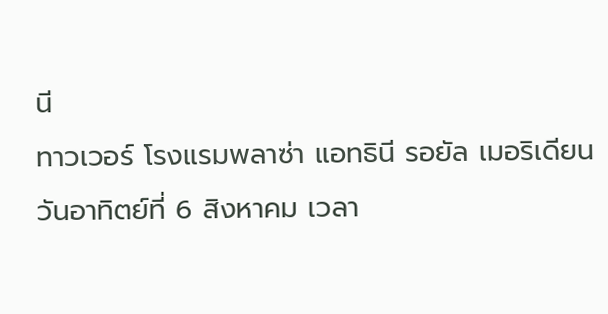นี
ทาวเวอร์ โรงแรมพลาซ่า แอทธินี รอยัล เมอริเดียน วันอาทิตย์ที่ 6 สิงหาคม เวลา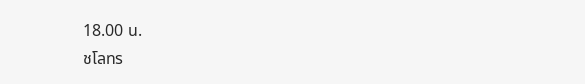18.00 น.
ชโลทร